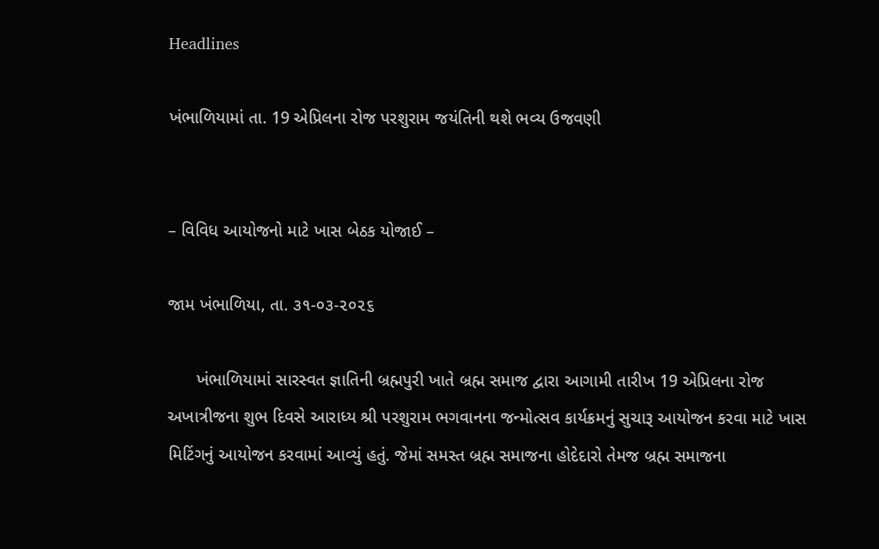Headlines

ખંભાળિયામાં તા. 19 એપ્રિલના રોજ પરશુરામ જયંતિની થશે ભવ્ય ઉજવણી


– વિવિધ આયોજનો માટે ખાસ બેઠક યોજાઈ –

જામ ખંભાળિયા, તા. ૩૧-૦૩-૨૦૨૬

      ખંભાળિયામાં સારસ્વત જ્ઞાતિની બ્રહ્મપુરી ખાતે બ્રહ્મ સમાજ દ્વારા આગામી તારીખ 19 એપ્રિલના રોજ અખાત્રીજના શુભ દિવસે આરાધ્ય શ્રી પરશુરામ ભગવાનના જન્મોત્સવ કાર્યક્રમનું સુચારૂ આયોજન કરવા માટે ખાસ મિટિંગનું આયોજન કરવામાં આવ્યું હતું. જેમાં સમસ્ત બ્રહ્મ સમાજના હોદેદારો તેમજ બ્રહ્મ સમાજના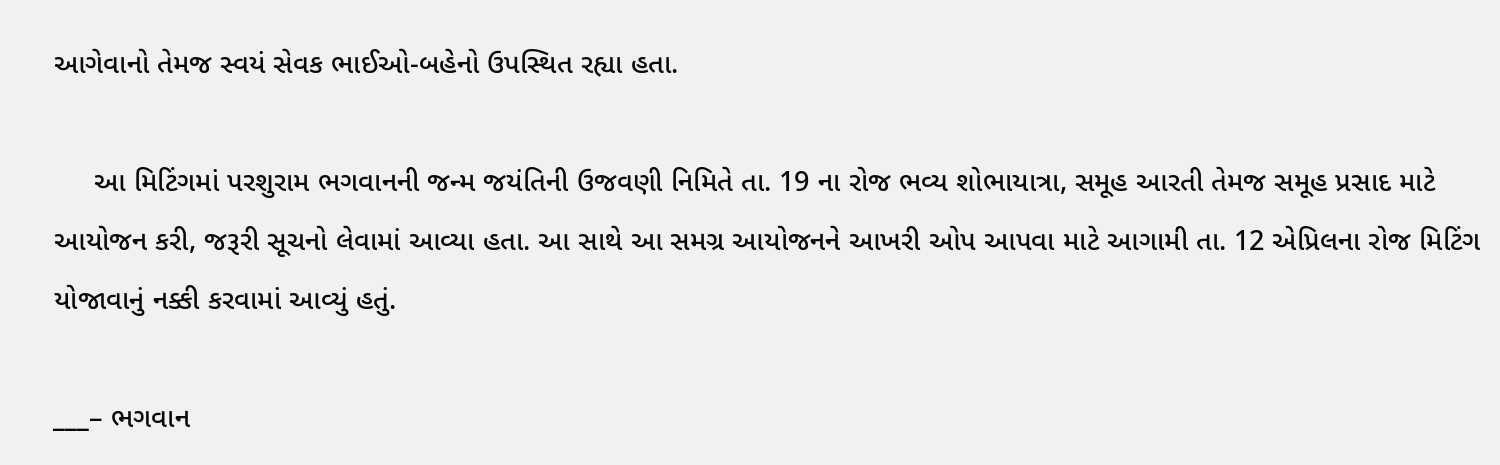આગેવાનો તેમજ સ્વયં સેવક ભાઈઓ-બહેનો ઉપસ્થિત રહ્યા હતા.

     આ મિટિંગમાં પરશુરામ ભગવાનની જન્મ જયંતિની ઉજવણી નિમિતે તા. 19 ના રોજ ભવ્ય શોભાયાત્રા, સમૂહ આરતી તેમજ સમૂહ પ્રસાદ માટે આયોજન કરી, જરૂરી સૂચનો લેવામાં આવ્યા હતા. આ સાથે આ સમગ્ર આયોજનને આખરી ઓપ આપવા માટે આગામી તા. 12 એપ્રિલના રોજ મિટિંગ યોજાવાનું નક્કી કરવામાં આવ્યું હતું.

___– ભગવાન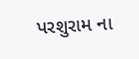પરશુરામ ના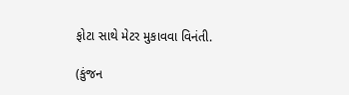ફોટા સાથે મેટર મુકાવવા વિનંતી.

(કુંજન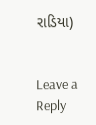રાડિયા)


Leave a Reply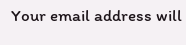Your email address will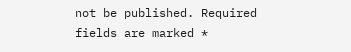not be published. Required fields are marked *